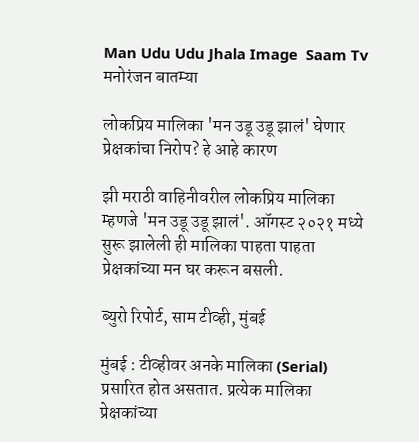Man Udu Udu Jhala Image  Saam Tv
मनोरंजन बातम्या

लोकप्रिय मालिका 'मन उडू उडू झालं' घेणार प्रेक्षकांचा निरोप? हे आहे कारण

झी मराठी वाहिनीवरील लोकप्रिय मालिका म्हणजे 'मन उडू उडू झालं'. ऑगस्ट २०२१ मध्ये सुरू झालेली ही मालिका पाहता पाहता प्रेक्षकांच्या मन घर करून बसली.

ब्युरो रिपोर्ट, साम टीव्ही, मुंबई

मुंबई : टीव्हीवर अनके मालिका (Serial) प्रसारित होत असतात. प्रत्येक मालिका प्रेक्षकांच्या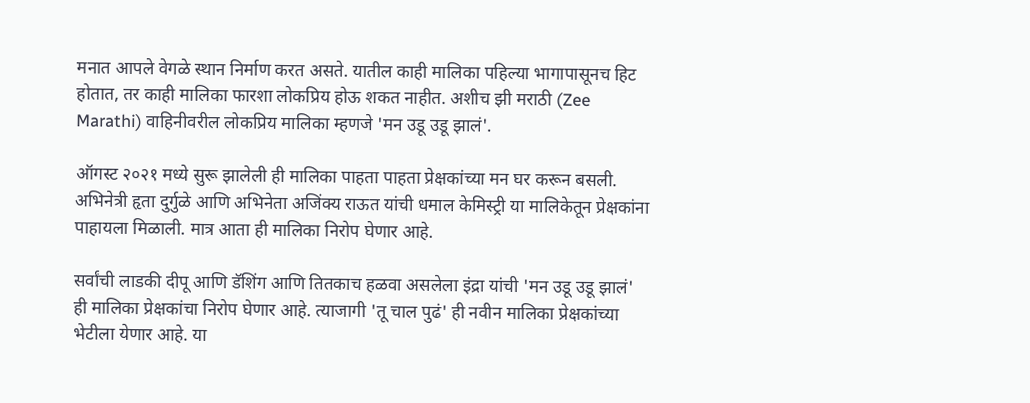मनात आपले वेगळे स्थान निर्माण करत असते. यातील काही मालिका पहिल्या भागापासूनच हिट होतात, तर काही मालिका फारशा लोकप्रिय होऊ शकत नाहीत. अशीच झी मराठी (Zee Marathi) वाहिनीवरील लोकप्रिय मालिका म्हणजे 'मन उडू उडू झालं'.

ऑगस्ट २०२१ मध्ये सुरू झालेली ही मालिका पाहता पाहता प्रेक्षकांच्या मन घर करून बसली. अभिनेत्री हृता दुर्गुळे आणि अभिनेता अजिंक्य राऊत यांची धमाल केमिस्ट्री या मालिकेतून प्रेक्षकांना पाहायला मिळाली. मात्र आता ही मालिका निरोप घेणार आहे.

सर्वांची लाडकी दीपू आणि डॅशिंग आणि तितकाच हळवा असलेला इंद्रा यांची 'मन उडू उडू झालं' ही मालिका प्रेक्षकांचा निरोप घेणार आहे. त्याजागी 'तू चाल पुढं' ही नवीन मालिका प्रेक्षकांच्या भेटीला येणार आहे. या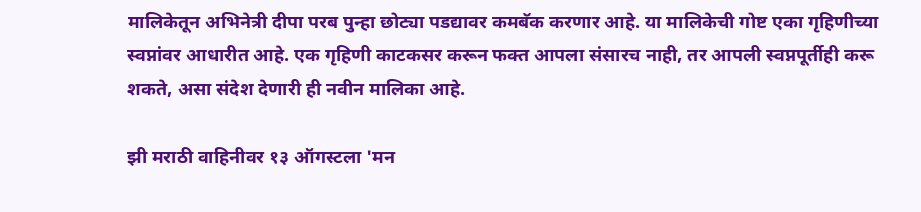मालिकेतून अभिनेत्री दीपा परब पुन्हा छोट्या पडद्यावर कमबॅक करणार आहे. या मालिकेची गोष्ट एका गृहिणीच्या स्वप्नांवर आधारीत आहे. एक गृहिणी काटकसर करून फक्त आपला संसारच नाही, तर आपली स्वप्नपूर्तीही करू शकते, असा संदेश देणारी ही नवीन मालिका आहे.

झी मराठी वाहिनीवर १३ ऑगस्टला 'मन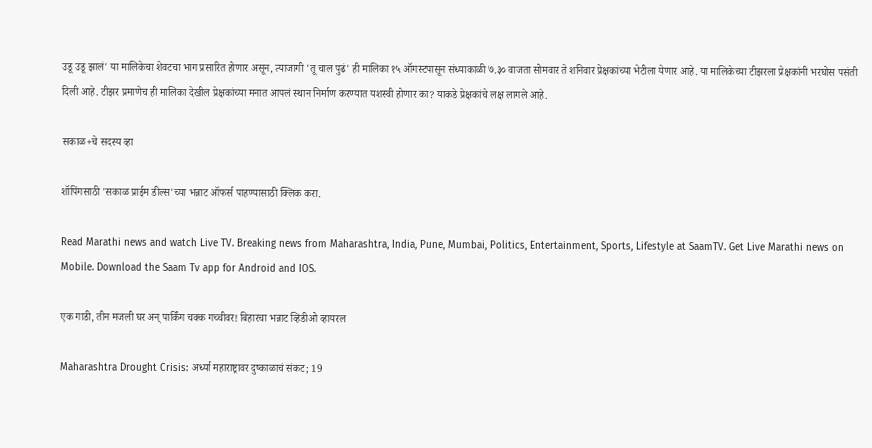उडू उडू झालं' या मालिकेचा शेवटचा भाग प्रसारित होणार असून, त्याजागी 'तू चाल पुढं' ही मालिका १५ ऑगस्टपासून संध्याकाळी ७.३० वाजता सोमवार ते शनिवार प्रेक्षकांच्या भेटीला येणार आहे. या मालिकेच्या टीझरला प्रेक्षकांनी भरघोस पसंती दिली आहे. टीझर प्रमाणेच ही मालिका देखील प्रेक्षकांच्या मनात आपलं स्थान निर्माण करण्यात यशस्वी होणार का? याकडे प्रेक्षकांचे लक्ष लागले आहे.

सकाळ+चे सदस्य व्हा

शॉपिंगसाठी 'सकाळ प्राईम डील्स'च्या भन्नाट ऑफर्स पाहण्यासाठी क्लिक करा.

Read Marathi news and watch Live TV. Breaking news from Maharashtra, India, Pune, Mumbai, Politics, Entertainment, Sports, Lifestyle at SaamTV. Get Live Marathi news on Mobile. Download the Saam Tv app for Android and IOS.

एक गाडी, तीन मजली घर अन् पार्किंग चक्क गच्चीवर! बिहारचा भन्नाट व्हिडीओ व्हायरल

Maharashtra Drought Crisis: अर्ध्या महाराष्ट्रावर दुष्काळाचं संकट; 19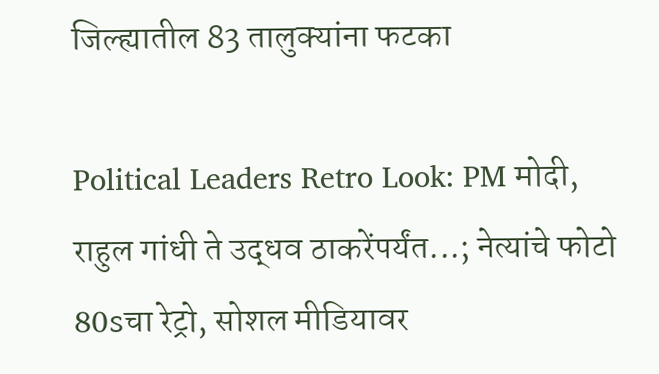जिल्ह्यातील 83 तालुक्यांना फटका

Political Leaders Retro Look: PM मोदी, राहुल गांधी ते उद्धव ठाकरेंपर्यंत...; नेत्यांचे फोटो 80sचा रेट्रो, सोशल मीडियावर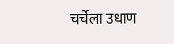चर्चेला उधाण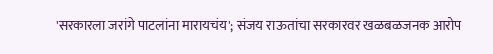'सरकारला जरांगे पाटलांना मारायचंय'; संजय राऊतांचा सरकारवर खळबळजनक आरोप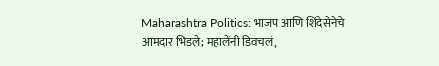Maharashtra Politics: भाजप आणि शिंदेसेनेचे आमदार भिडले; महालेंनी डिवचलं,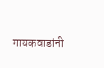गायकवाडांनी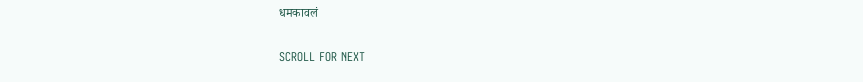धमकावलं

SCROLL FOR NEXT